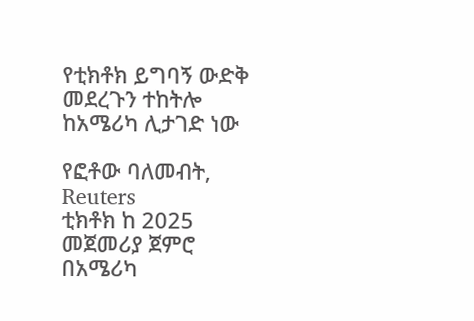የቲክቶክ ይግባኝ ውድቅ መደረጉን ተከትሎ ከአሜሪካ ሊታገድ ነው

የፎቶው ባለመብት, Reuters
ቲክቶክ ከ 2025 መጀመሪያ ጀምሮ በአሜሪካ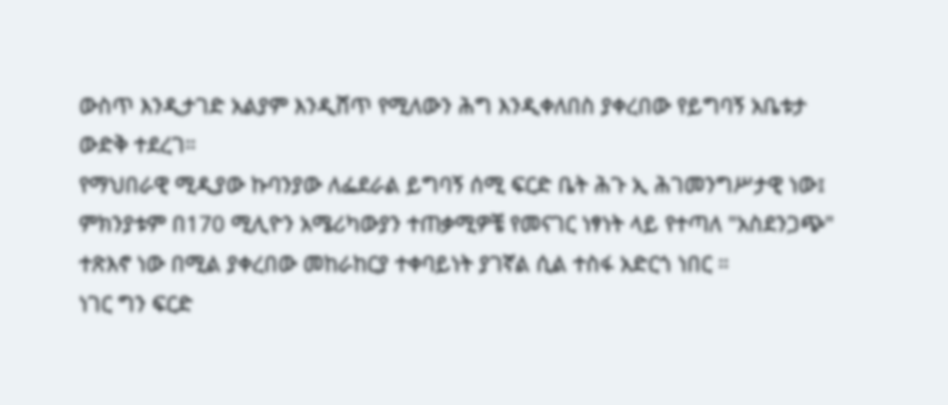ውስጥ እንዲታገድ አልያም እንዲሸጥ የሚለውን ሕግ እንዲቀለበስ ያቀረበው የይግባኝ አቤቱታ ውድቅ ተደረገ።
የማህበራዊ ሚዲያው ኩባንያው ለፌደራል ይግባኝ ሰሚ ፍርድ ቤት ሕጉ ኢ ሕገመንግሥታዊ ነው፤ ምክንያቱም በ170 ሚሊዮን አሜሪካውያን ተጠቃሚዎቼ የመናገር ነፃነት ላይ የተጣለ "አስደንጋጭ" ተጽእኖ ነው በሚል ያቀረበው መከራከርያ ተቀባይነት ያገኛል ሲል ተስፋ አድርጎ ነበር ።
ነገር ግን ፍርድ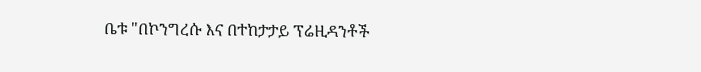ቤቱ "በኮንግረሱ እና በተከታታይ ፕሬዚዳንቶች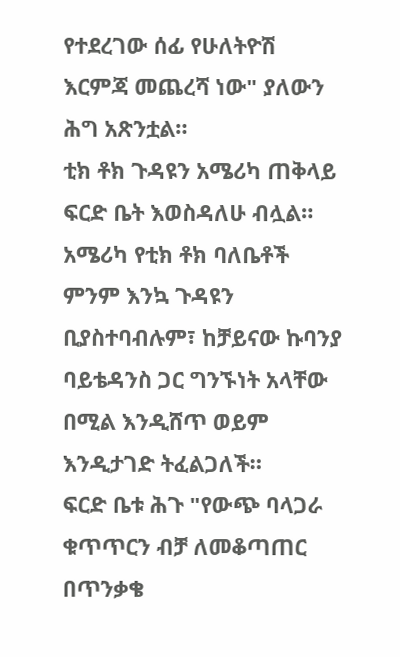የተደረገው ሰፊ የሁለትዮሽ እርምጃ መጨረሻ ነው" ያለውን ሕግ አጽንቷል።
ቲክ ቶክ ጉዳዩን አሜሪካ ጠቅላይ ፍርድ ቤት እወስዳለሁ ብሏል።
አሜሪካ የቲክ ቶክ ባለቤቶች ምንም እንኳ ጉዳዩን ቢያስተባብሉም፣ ከቻይናው ኩባንያ ባይቴዳንስ ጋር ግንኙነት አላቸው በሚል እንዲሸጥ ወይም እንዲታገድ ትፈልጋለች።
ፍርድ ቤቱ ሕጉ "የውጭ ባላጋራ ቁጥጥርን ብቻ ለመቆጣጠር በጥንቃቄ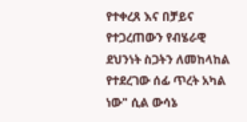የተቀረጸ እና በቻይና የተጋረጠውን የብሄራዊ ደህንነት ስጋትን ለመከላከል የተደረገው ሰፊ ጥረት አካል ነው" ሲል ውሳኔ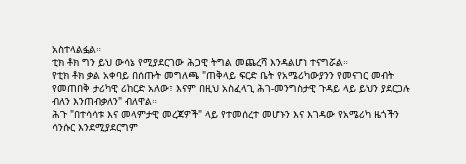አስተላልፏል።
ቲክ ቶክ ግን ይህ ውሳኔ የሚያደርገው ሕጋዊ ትግል መጨረሻ እንዳልሆነ ተናግሯል።
የቲክ ቶክ ቃል አቀባይ በሰጡት መግለጫ "ጠቅላይ ፍርድ ቤት የአሜሪካውያንን የመናገር መብት የመጠበቅ ታሪካዊ ሪከርድ አለው፣ እናም በዚህ አስፈላጊ ሕገ-መንግስታዊ ጉዳይ ላይ ይህን ያደርጋሉ ብለን እንጠብቃለን" ብለዋል።
ሕጉ "በተሳሳቱ እና መላምታዊ መረጃዎች" ላይ የተመሰረተ መሆኑን እና እገዳው የአሜሪካ ዜጎችን ሳንሱር እንደሚያደርግም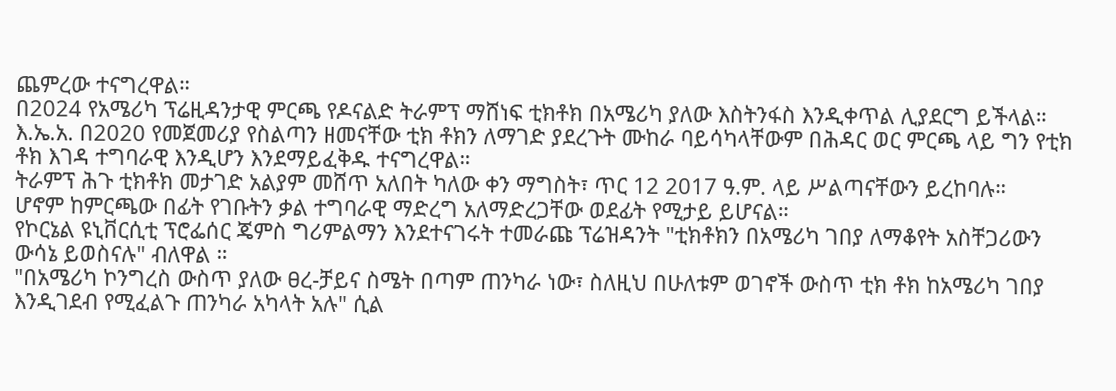ጨምረው ተናግረዋል።
በ2024 የአሜሪካ ፕሬዚዳንታዊ ምርጫ የዶናልድ ትራምፕ ማሸነፍ ቲክቶክ በአሜሪካ ያለው እስትንፋስ እንዲቀጥል ሊያደርግ ይችላል።
እ.ኤ.አ. በ2020 የመጀመሪያ የስልጣን ዘመናቸው ቲክ ቶክን ለማገድ ያደረጉት ሙከራ ባይሳካላቸውም በሕዳር ወር ምርጫ ላይ ግን የቲክ ቶክ እገዳ ተግባራዊ እንዲሆን እንደማይፈቅዱ ተናግረዋል።
ትራምፕ ሕጉ ቲክቶክ መታገድ አልያም መሸጥ አለበት ካለው ቀን ማግስት፣ ጥር 12 2017 ዓ.ም. ላይ ሥልጣናቸውን ይረከባሉ።
ሆኖም ከምርጫው በፊት የገቡትን ቃል ተግባራዊ ማድረግ አለማድረጋቸው ወደፊት የሚታይ ይሆናል።
የኮርኔል ዩኒቨርሲቲ ፕሮፌሰር ጄምስ ግሪምልማን እንደተናገሩት ተመራጩ ፕሬዝዳንት "ቲክቶክን በአሜሪካ ገበያ ለማቆየት አስቸጋሪውን ውሳኔ ይወስናሉ" ብለዋል ።
"በአሜሪካ ኮንግረስ ውስጥ ያለው ፀረ-ቻይና ስሜት በጣም ጠንካራ ነው፣ ስለዚህ በሁለቱም ወገኖች ውስጥ ቲክ ቶክ ከአሜሪካ ገበያ እንዲገደብ የሚፈልጉ ጠንካራ አካላት አሉ" ሲል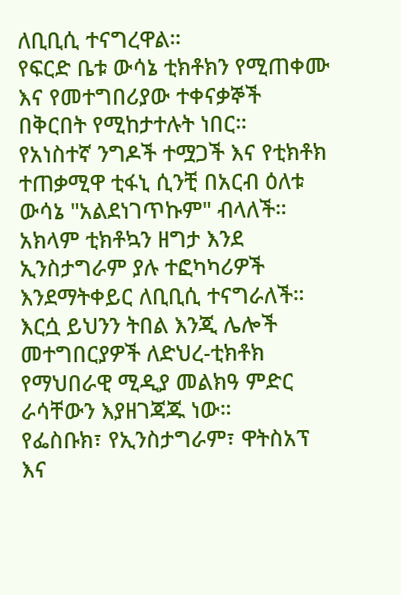ለቢቢሲ ተናግረዋል።
የፍርድ ቤቱ ውሳኔ ቲክቶክን የሚጠቀሙ እና የመተግበሪያው ተቀናቃኞች በቅርበት የሚከታተሉት ነበር።
የአነስተኛ ንግዶች ተሟጋች እና የቲክቶክ ተጠቃሚዋ ቲፋኒ ሲንቺ በአርብ ዕለቱ ውሳኔ "አልደነገጥኩም" ብላለች።
አክላም ቲክቶኳን ዘግታ እንደ ኢንስታግራም ያሉ ተፎካካሪዎች እንደማትቀይር ለቢቢሲ ተናግራለች።
እርሷ ይህንን ትበል እንጂ ሌሎች መተግበርያዎች ለድህረ-ቲክቶክ የማህበራዊ ሚዲያ መልክዓ ምድር ራሳቸውን እያዘገጃጁ ነው።
የፌስቡክ፣ የኢንስታግራም፣ ዋትስአፕ እና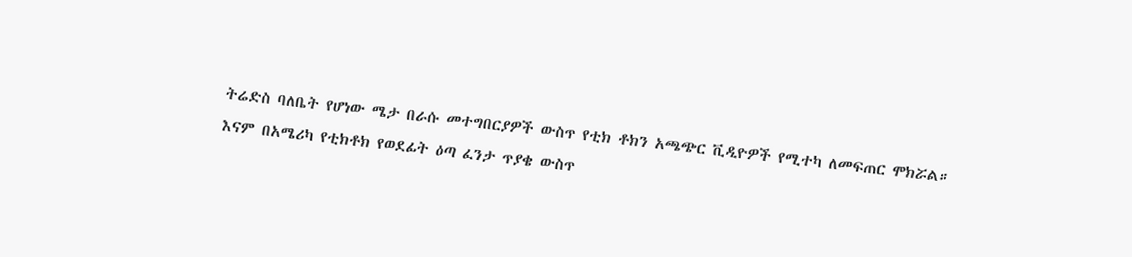ትሬድስ ባለቤት የሆነው ሜታ በራሱ መተግበርያዎች ውስጥ የቲክ ቶክን አጫጭር ቪዲዮዎች የሚተካ ለመፍጠር ሞክሯል።
እናም በአሜሪካ የቲክቶክ የወደፊት ዕጣ ፈንታ ጥያቄ ውስጥ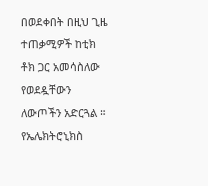በወደቀበት በዚህ ጊዜ ተጠቃሚዎች ከቲክ ቶክ ጋር አመሳስለው የወደዷቸውን ለውጦችን አድርጓል ።
የኤሌክትሮኒክስ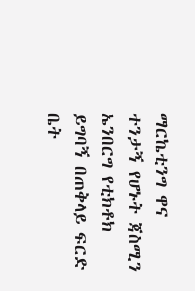ማርኬቲንግ ዋና ተንታኝ የሆኑት ጃስሚን ኤንበርግ የቲክቶክ ይግባኝ በጠቅላይ ፍርድ ቤት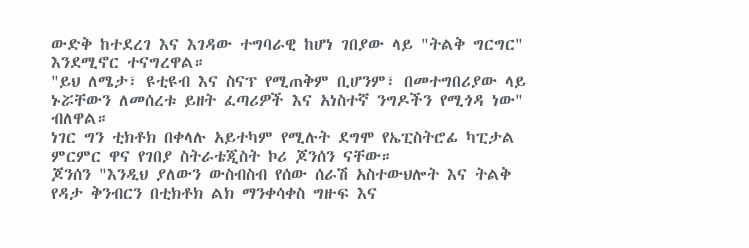ውድቅ ከተደረገ እና እገዳው ተግባራዊ ከሆነ ገበያው ላይ "ትልቅ ግርግር" እንደሚኖር ተናግረዋል።
"ይህ ለሜታ፣ ዩቲዩብ እና ስናፕ የሚጠቅም ቢሆንም፣ በመተግበሪያው ላይ ኑሯቸውን ለመሰረቱ ይዘት ፈጣሪዎች እና አነስተኛ ንግዶችን የሚጎዳ ነው" ብለዋል።
ነገር ግን ቲክቶክ በቀላሉ አይተካም የሚሉት ደግሞ የኤፒስትሮፊ ካፒታል ምርምር ዋና የገበያ ስትራቴጂስት ኮሪ ጆንሰን ናቸው።
ጆንሰን "እንዲህ ያለውን ውስብስብ የሰው ሰራሽ አስተውህሎት እና ትልቅ የዳታ ቅንብርን በቲክቶክ ልክ ማንቀሳቀስ ግዙፍ እና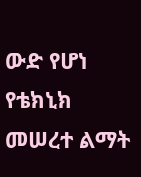ውድ የሆነ የቴክኒክ መሠረተ ልማት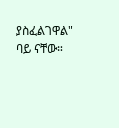ያስፈልገዋል" ባይ ናቸው።